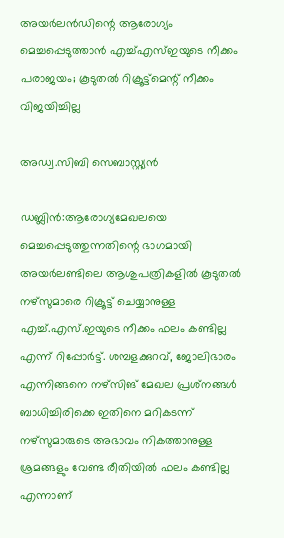അയർലൻഡിന്റെ ആരോഗ്യം മെച്ചപ്പെടുത്താൻ എച്ച്എസ്ഇയുടെ നീക്കം പരാജയം; കൂടുതൽ റിക്രൂട്ട്‌മെന്റ് നീക്കം വിജയിച്ചില്ല

അഡ്വ.സിബി സെബാസ്റ്റ്യൻ

ഡബ്ലിൻ:ആരോഗ്യമേഖലയെ മെച്ചപ്പെടുത്തുന്നതിന്റെ ഭാഗമായി അയർലണ്ടിലെ ആശുപത്രികളിൽ കൂടുതൽ നഴ്‌സുമാരെ റിക്രൂട്ട് ചെയ്യാനുള്ള എച്ച്.എസ്.ഇയുടെ നീക്കം ഫലം കണ്ടില്ല എന്ന് റിപ്പോർട്ട്. ശമ്പളക്കുറവ്, ജോലിഭാരം എന്നിങ്ങനെ നഴ്‌സിങ് മേഖല പ്രശ്‌നങ്ങൾ ബാധിച്ചിരിക്കെ ഇതിനെ മറികടന്ന് നഴ്‌സുമാരുടെ അഭാവം നികത്താനുള്ള ശ്രമങ്ങളും വേണ്ട രീതിയിൽ ഫലം കണ്ടില്ല എന്നാണ്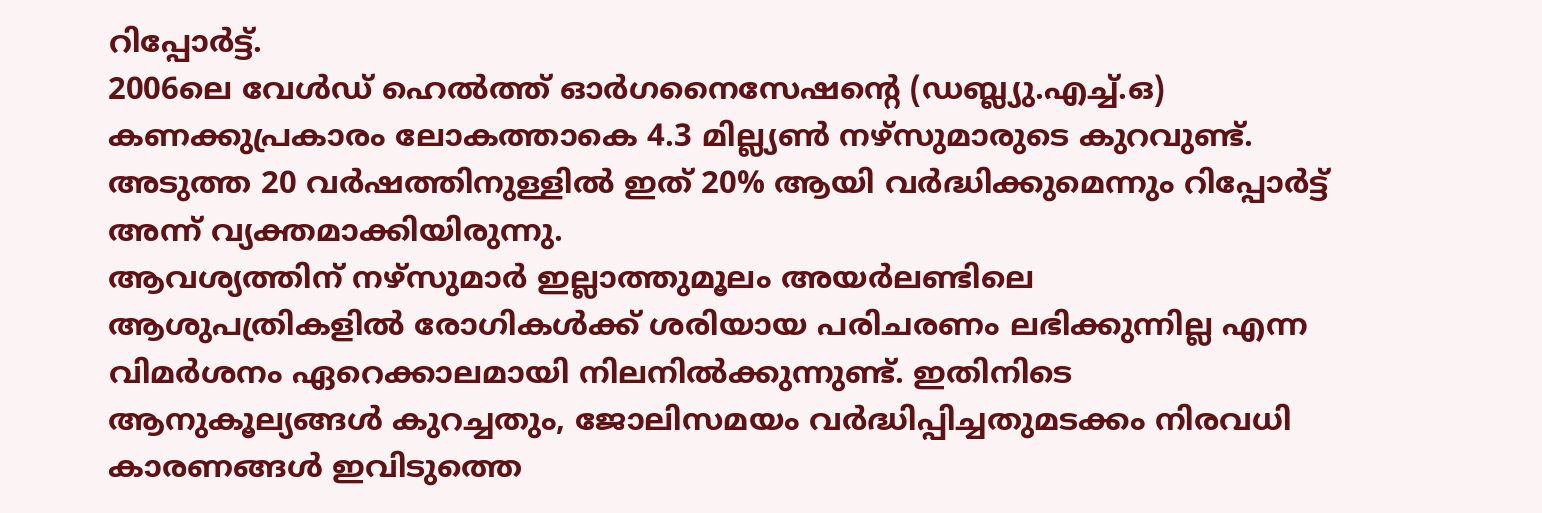റിപ്പോർട്ട്.
2006ലെ വേൾഡ് ഹെൽത്ത് ഓർഗനൈസേഷന്റെ (ഡബ്ല്യു.എച്ച്.ഒ) കണക്കുപ്രകാരം ലോകത്താകെ 4.3 മില്ല്യൺ നഴ്‌സുമാരുടെ കുറവുണ്ട്. അടുത്ത 20 വർഷത്തിനുള്ളിൽ ഇത് 20% ആയി വർദ്ധിക്കുമെന്നും റിപ്പോർട്ട് അന്ന് വ്യക്തമാക്കിയിരുന്നു.
ആവശ്യത്തിന് നഴ്‌സുമാർ ഇല്ലാത്തുമൂലം അയർലണ്ടിലെ ആശുപത്രികളിൽ രോഗികൾക്ക് ശരിയായ പരിചരണം ലഭിക്കുന്നില്ല എന്ന വിമർശനം ഏറെക്കാലമായി നിലനിൽക്കുന്നുണ്ട്. ഇതിനിടെ ആനുകൂല്യങ്ങൾ കുറച്ചതും, ജോലിസമയം വർദ്ധിപ്പിച്ചതുമടക്കം നിരവധി കാരണങ്ങൾ ഇവിടുത്തെ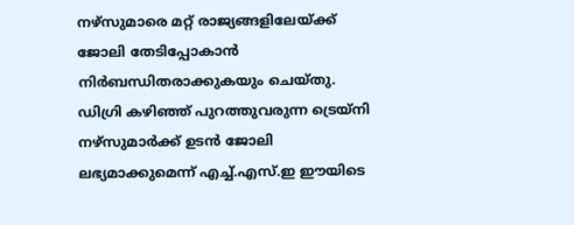നഴ്‌സുമാരെ മറ്റ് രാജ്യങ്ങളിലേയ്ക്ക് ജോലി തേടിപ്പോകാൻ നിർബന്ധിതരാക്കുകയും ചെയ്തു.
ഡിഗ്രി കഴിഞ്ഞ് പുറത്തുവരുന്ന ട്രെയ്‌നി നഴ്‌സുമാർക്ക് ഉടൻ ജോലി ലഭ്യമാക്കുമെന്ന് എച്ച്.എസ്.ഇ ഈയിടെ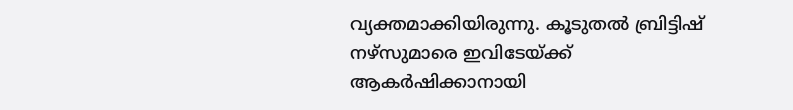വ്യക്തമാക്കിയിരുന്നു. കൂടുതൽ ബ്രിട്ടിഷ് നഴ്‌സുമാരെ ഇവിടേയ്ക്ക് ആകർഷിക്കാനായി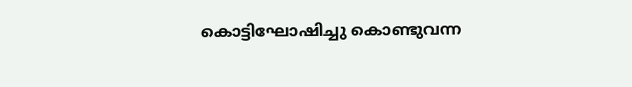കൊട്ടിഘോഷിച്ചു കൊണ്ടുവന്ന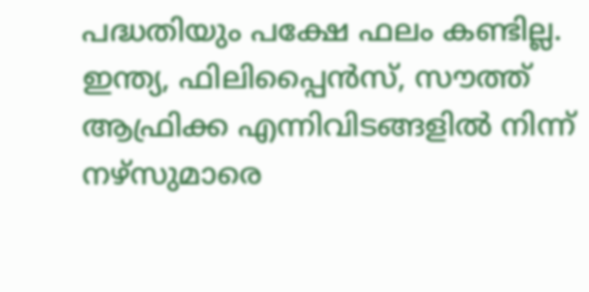പദ്ധതിയും പക്ഷേ ഫലം കണ്ടില്ല. ഇന്ത്യ, ഫിലിപ്പൈൻസ്, സൗത്ത് ആഫ്രിക്ക എന്നിവിടങ്ങളിൽ നിന്ന് നഴ്‌സുമാരെ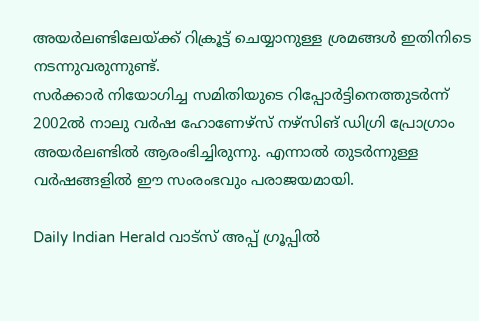അയർലണ്ടിലേയ്ക്ക് റിക്രൂട്ട് ചെയ്യാനുള്ള ശ്രമങ്ങൾ ഇതിനിടെ നടന്നുവരുന്നുണ്ട്.
സർക്കാർ നിയോഗിച്ച സമിതിയുടെ റിപ്പോർട്ടിനെത്തുടർന്ന് 2002ൽ നാലു വർഷ ഹോണേഴ്‌സ് നഴ്‌സിങ് ഡിഗ്രി പ്രോഗ്രാം അയർലണ്ടിൽ ആരംഭിച്ചിരുന്നു. എന്നാൽ തുടർന്നുള്ള വർഷങ്ങളിൽ ഈ സംരംഭവും പരാജയമായി.

Daily Indian Herald വാട്സ് അപ്പ് ഗ്രൂപ്പിൽ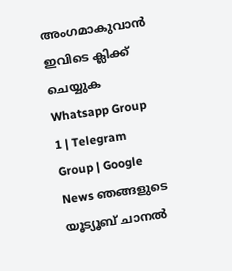അംഗമാകുവാൻ ഇവിടെ ക്ലിക്ക് ചെയ്യുക Whatsapp Group 1 | Telegram Group | Google News ഞങ്ങളുടെ യൂട്യൂബ് ചാനൽ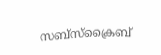സബ്സ്ക്രൈബ്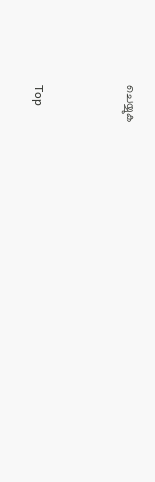ചെയ്യുക



Top